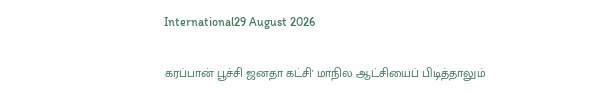International29 August 2026

கரப்பான் பூச்சி ஜனதா கட்சி' மாநில ஆட்சியைப் பிடித்தாலும்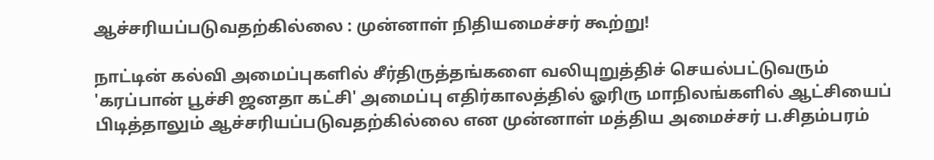ஆச்சரியப்படுவதற்கில்லை : முன்னாள் நிதியமைச்சர் கூற்று!

நாட்டின் கல்வி அமைப்புகளில் சீர்திருத்தங்களை வலியுறுத்திச் செயல்பட்டுவரும் 'கரப்பான் பூச்சி ஜனதா கட்சி' அமைப்பு எதிர்காலத்தில் ஓரிரு மாநிலங்களில் ஆட்சியைப் பிடித்தாலும் ஆச்சரியப்படுவதற்கில்லை என முன்னாள் மத்திய அமைச்சர் ப.சிதம்பரம்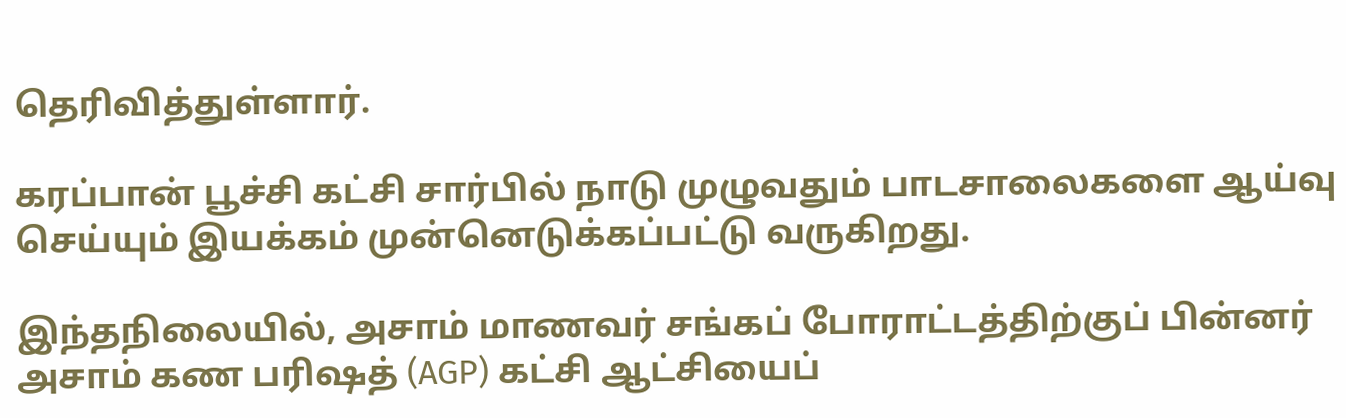தெரிவித்துள்ளார்.

கரப்பான் பூச்சி கட்சி சார்பில் நாடு முழுவதும் பாடசாலைகளை ஆய்வு செய்யும் இயக்கம் முன்னெடுக்கப்பட்டு வருகிறது.

இந்தநிலையில், அசாம் மாணவர் சங்கப் போராட்டத்திற்குப் பின்னர் அசாம் கண பரிஷத் (AGP) கட்சி ஆட்சியைப்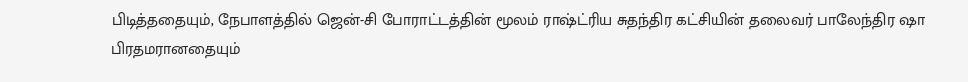பிடித்ததையும், நேபாளத்தில் ஜென்-சி போராட்டத்தின் மூலம் ராஷ்ட்ரிய சுதந்திர கட்சியின் தலைவர் பாலேந்திர ஷா பிரதமரானதையும்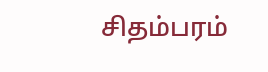சிதம்பரம்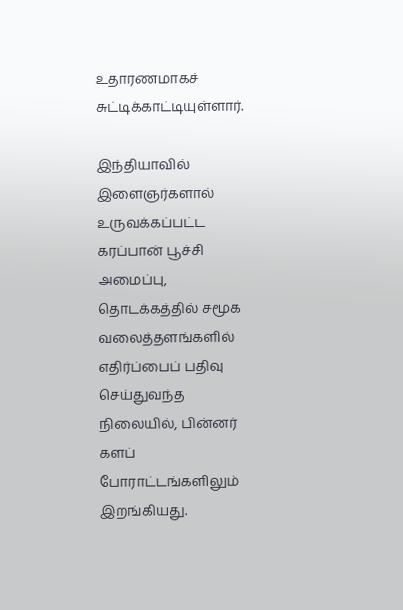உதாரணமாகச் சுட்டிக்காட்டியுள்ளார்.

இந்தியாவில் இளைஞர்களால் உருவக்கப்பட்ட கரப்பான் பூச்சி அமைப்பு, தொடக்கத்தில் சமூக வலைத்தளங்களில் எதிர்ப்பைப் பதிவு செய்துவந்த நிலையில், பின்னர் களப் போராட்டங்களிலும் இறங்கியது.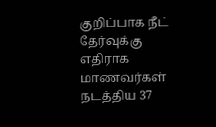குறிப்பாக நீட் தேர்வுக்கு எதிராக மாணவர்கள் நடத்திய 37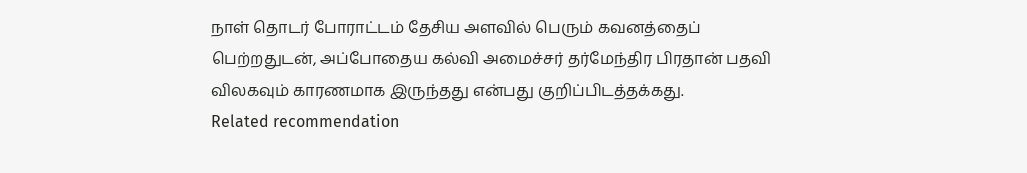நாள் தொடர் போராட்டம் தேசிய அளவில் பெரும் கவனத்தைப் பெற்றதுடன், அப்போதைய கல்வி அமைச்சர் தர்மேந்திர பிரதான் பதவி விலகவும் காரணமாக இருந்தது என்பது குறிப்பிடத்தக்கது.
Related recommendation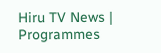Hiru TV News | Programmes